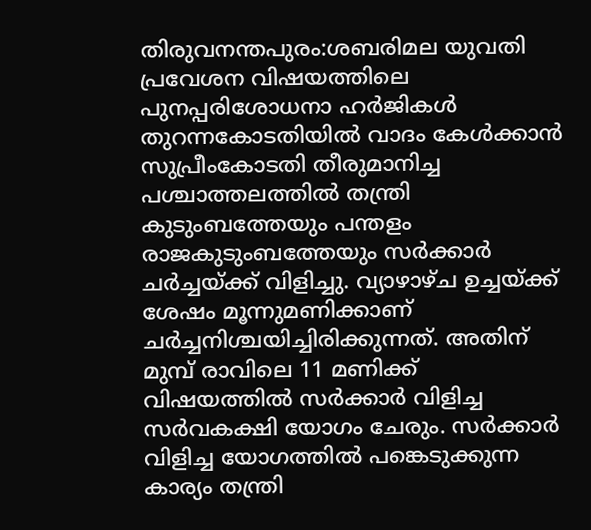തിരുവനന്തപുരം:ശബരിമല യുവതി പ്രവേശന വിഷയത്തിലെ പുനപ്പരിശോധനാ ഹർജികൾ തുറന്നകോടതിയിൽ വാദം കേൾക്കാൻ സുപ്രീംകോടതി തീരുമാനിച്ച പശ്ചാത്തലത്തിൽ തന്ത്രി കുടുംബത്തേയും പന്തളം രാജകുടുംബത്തേയും സർക്കാർ ചർച്ചയ്ക്ക് വിളിച്ചു. വ്യാഴാഴ്ച ഉച്ചയ്ക്ക് ശേഷം മൂന്നുമണിക്കാണ് ചർച്ചനിശ്ചയിച്ചിരിക്കുന്നത്. അതിന് മുമ്പ് രാവിലെ 11 മണിക്ക് വിഷയത്തിൽ സർക്കാർ വിളിച്ച സർവകക്ഷി യോഗം ചേരും. സർക്കാർ വിളിച്ച യോഗത്തിൽ പങ്കെടുക്കുന്ന കാര്യം തന്ത്രി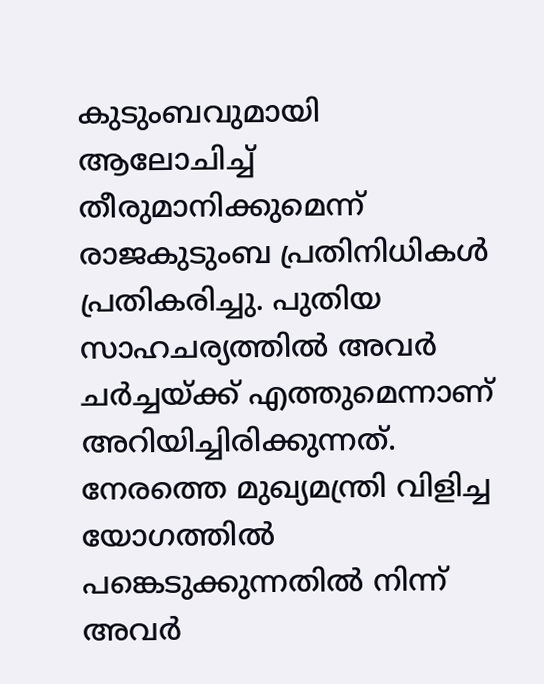കുടുംബവുമായി ആലോചിച്ച് തീരുമാനിക്കുമെന്ന് രാജകുടുംബ പ്രതിനിധികൾ പ്രതികരിച്ചു. പുതിയ സാഹചര്യത്തിൽ അവർ ചർച്ചയ്ക്ക് എത്തുമെന്നാണ് അറിയിച്ചിരിക്കുന്നത്. നേരത്തെ മുഖ്യമന്ത്രി വിളിച്ച യോഗത്തിൽ പങ്കെടുക്കുന്നതിൽ നിന്ന് അവർ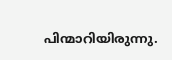പിന്മാറിയിരുന്നു.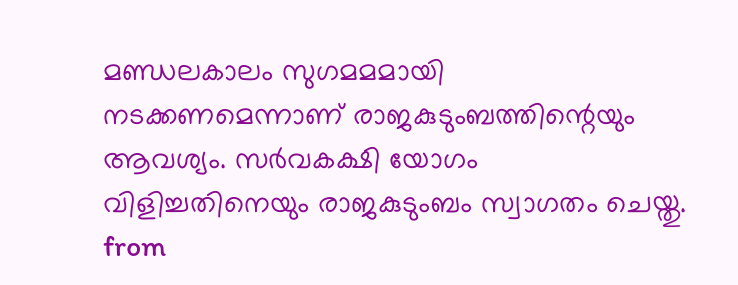മണ്ഡലകാലം സുഗമമമായി നടക്കണമെന്നാണ് രാജകുടുംബത്തിന്റെയും ആവശ്യം. സർവകക്ഷി യോഗം വിളിച്ചതിനെയും രാജകുടുംബം സ്വാഗതം ചെയ്തു.
from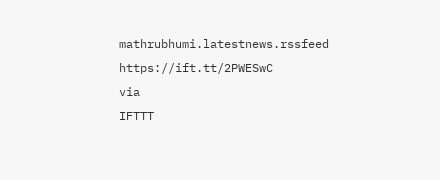mathrubhumi.latestnews.rssfeed https://ift.tt/2PWESwC
via
IFTTT